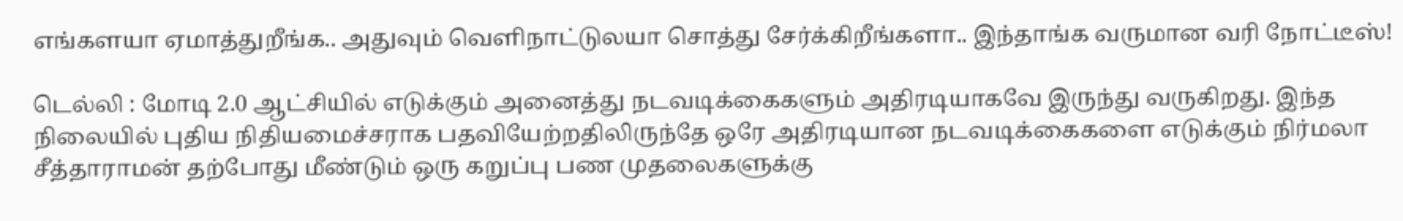எங்களயா ஏமாத்துறீங்க.. அதுவும் வெளிநாட்டுலயா சொத்து சேர்க்கிறீங்களா.. இந்தாங்க வருமான வரி நோட்டீஸ்!

டெல்லி : மோடி 2.0 ஆட்சியில் எடுக்கும் அனைத்து நடவடிக்கைகளும் அதிரடியாகவே இருந்து வருகிறது. இந்த நிலையில் புதிய நிதியமைச்சராக பதவியேற்றதிலிருந்தே ஒரே அதிரடியான நடவடிக்கைகளை எடுக்கும் நிர்மலா சீத்தாராமன் தற்போது மீண்டும் ஒரு கறுப்பு பண முதலைகளுக்கு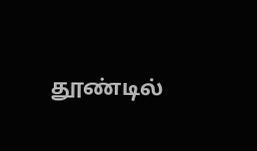தூண்டில்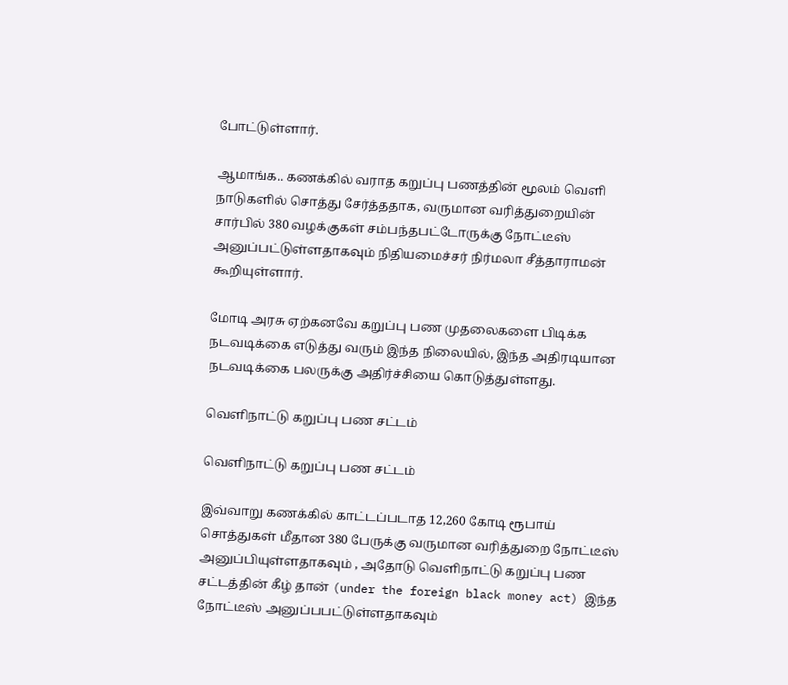போட்டுள்ளார்.

ஆமாங்க.. கணக்கில் வராத கறுப்பு பணத்தின் மூலம் வெளி நாடுகளில் சொத்து சேர்த்ததாக, வருமான வரித்துறையின் சார்பில் 380 வழக்குகள் சம்பந்தபட்டோருக்கு நோட்டீஸ் அனுப்பட்டுள்ளதாகவும் நிதியமைச்சர் நிர்மலா சீத்தாராமன் கூறியுள்ளார்.

மோடி அரசு ஏற்கனவே கறுப்பு பண முதலைகளை பிடிக்க நடவடிக்கை எடுத்து வரும் இந்த நிலையில், இந்த அதிரடியான நடவடிக்கை பலருக்கு அதிர்ச்சியை கொடுத்துள்ளது.

வெளிநாட்டு கறுப்பு பண சட்டம்

வெளிநாட்டு கறுப்பு பண சட்டம்

இவ்வாறு கணக்கில் காட்டப்படாத 12,260 கோடி ரூபாய் சொத்துகள் மீதான 380 பேருக்கு வருமான வரித்துறை நோட்டீஸ் அனுப்பியுள்ளதாகவும் , அதோடு வெளிநாட்டு கறுப்பு பண சட்டத்தின் கீழ் தான் (under the foreign black money act) இந்த நோட்டீஸ் அனுப்பபட்டுள்ளதாகவும்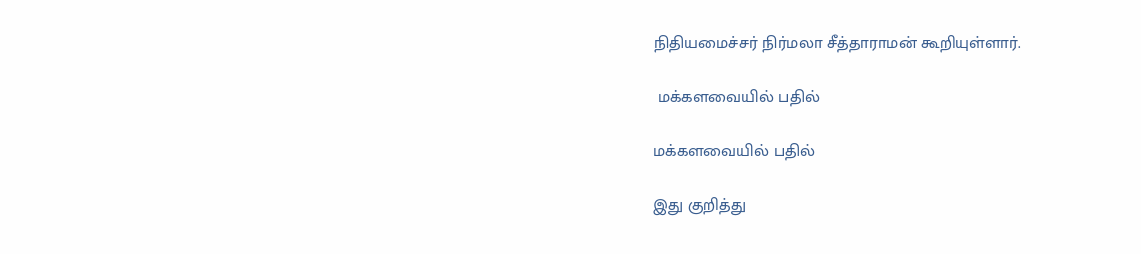நிதியமைச்சர் நிர்மலா சீத்தாராமன் கூறியுள்ளார்.

 மக்களவையில் பதில்

மக்களவையில் பதில்

இது குறித்து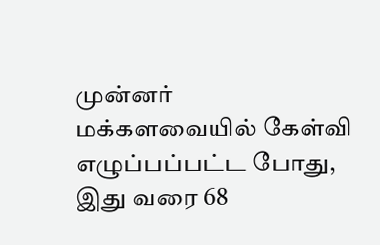முன்னர் மக்களவையில் கேள்வி எழுப்பப்பட்ட போது, இது வரை 68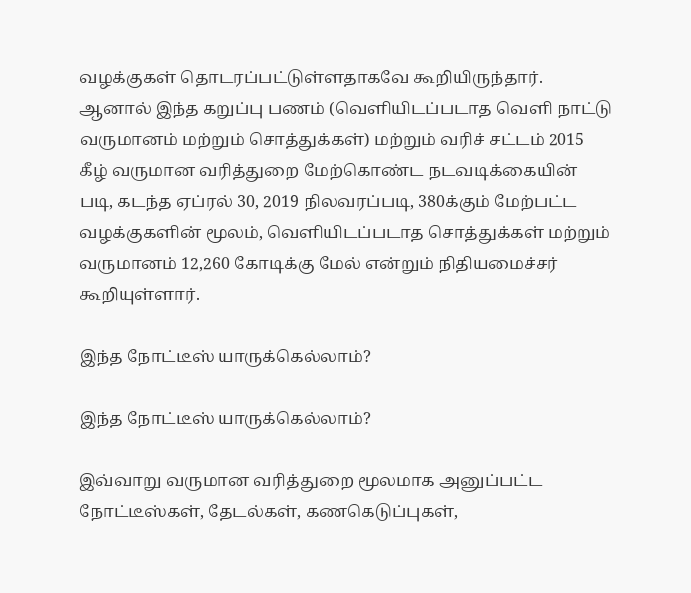வழக்குகள் தொடரப்பட்டுள்ளதாகவே கூறியிருந்தார். ஆனால் இந்த கறுப்பு பணம் (வெளியிடப்படாத வெளி நாட்டு வருமானம் மற்றும் சொத்துக்கள்) மற்றும் வரிச் சட்டம் 2015 கீழ் வருமான வரித்துறை மேற்கொண்ட நடவடிக்கையின் படி, கடந்த ஏப்ரல் 30, 2019 நிலவரப்படி, 380க்கும் மேற்பட்ட வழக்குகளின் மூலம், வெளியிடப்படாத சொத்துக்கள் மற்றும் வருமானம் 12,260 கோடிக்கு மேல் என்றும் நிதியமைச்சர் கூறியுள்ளார்.

இந்த நோட்டீஸ் யாருக்கெல்லாம்?

இந்த நோட்டீஸ் யாருக்கெல்லாம்?

இவ்வாறு வருமான வரித்துறை மூலமாக அனுப்பட்ட நோட்டீஸ்கள், தேடல்கள், கணகெடுப்புகள்,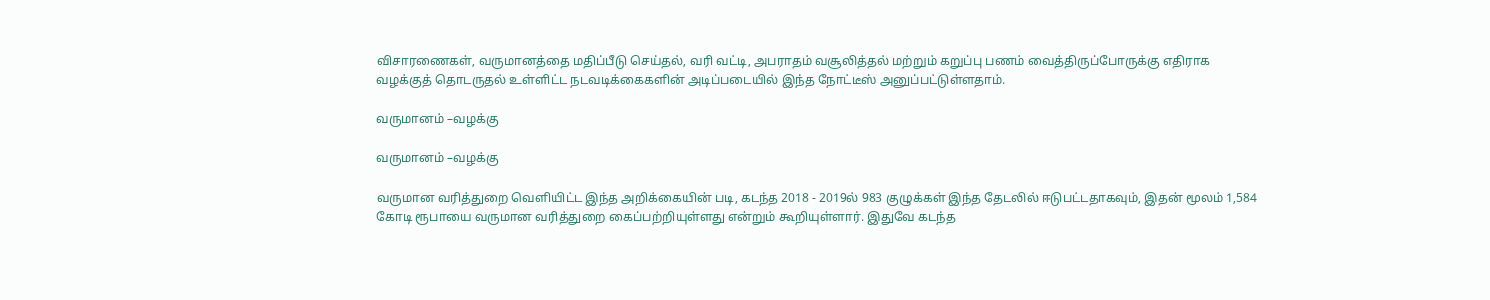விசாரணைகள், வருமானத்தை மதிப்பீடு செய்தல், வரி வட்டி, அபராதம் வசூலித்தல் மற்றும் கறுப்பு பணம் வைத்திருப்போருக்கு எதிராக வழக்குத் தொடருதல் உள்ளிட்ட நடவடிக்கைகளின் அடிப்படையில் இந்த நோட்டீஸ் அனுப்பட்டுள்ளதாம்.

வருமானம் –வழக்கு

வருமானம் –வழக்கு

வருமான வரித்துறை வெளியிட்ட இந்த அறிக்கையின் படி, கடந்த 2018 - 2019ல் 983 குழுக்கள் இந்த தேடலில் ஈடுபட்டதாகவும், இதன் மூலம் 1,584 கோடி ரூபாயை வருமான வரித்துறை கைப்பற்றியுள்ளது என்றும் கூறியுள்ளார். இதுவே கடந்த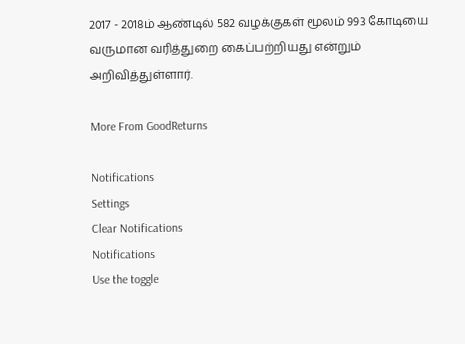2017 - 2018ம் ஆண்டில் 582 வழக்குகள் மூலம் 993 கோடியை வருமான வரித்துறை கைப்பற்றியது என்றும் அறிவித்துள்ளார்.

More From GoodReturns

Notifications
Settings
Clear Notifications
Notifications
Use the toggle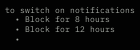to switch on notifications
  • Block for 8 hours
  • Block for 12 hours
  •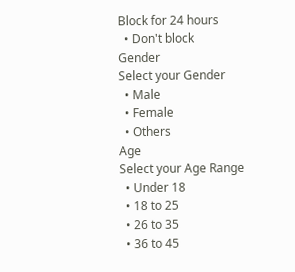Block for 24 hours
  • Don't block
Gender
Select your Gender
  • Male
  • Female
  • Others
Age
Select your Age Range
  • Under 18
  • 18 to 25
  • 26 to 35
  • 36 to 45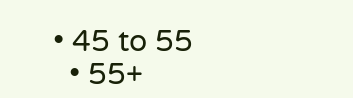• 45 to 55
  • 55+